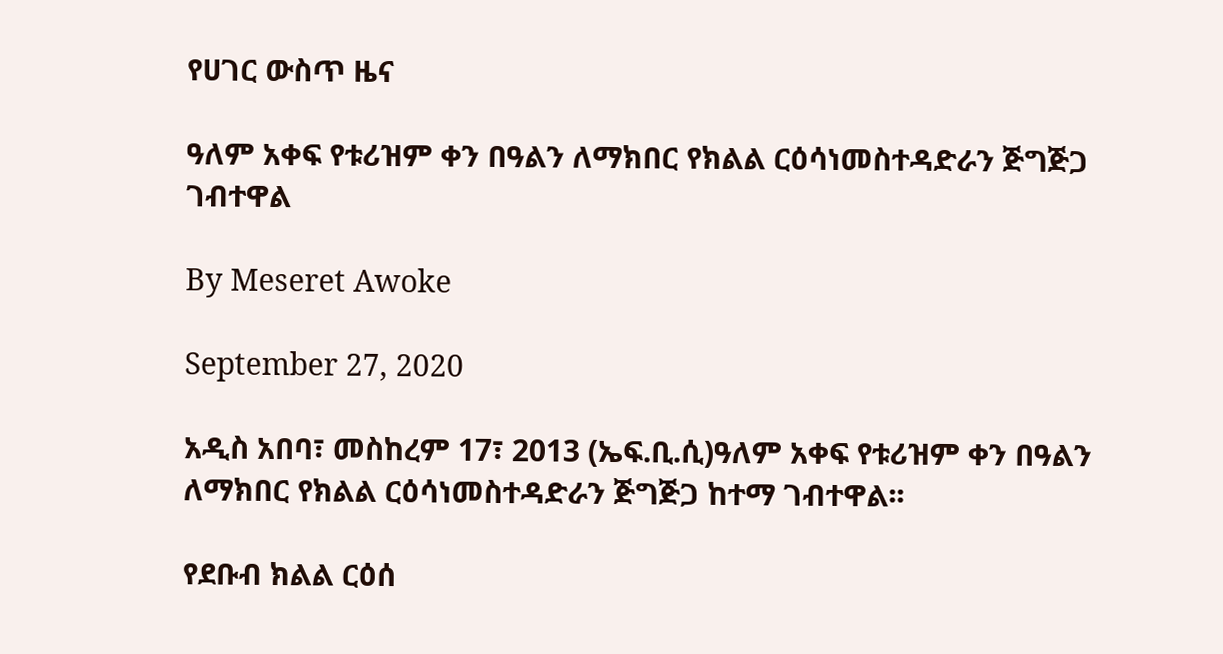የሀገር ውስጥ ዜና

ዓለም አቀፍ የቱሪዝም ቀን በዓልን ለማክበር የክልል ርዕሳነመስተዳድራን ጅግጅጋ ገብተዋል

By Meseret Awoke

September 27, 2020

አዲስ አበባ፣ መስከረም 17፣ 2013 (ኤፍ.ቢ.ሲ)ዓለም አቀፍ የቱሪዝም ቀን በዓልን ለማክበር የክልል ርዕሳነመስተዳድራን ጅግጅጋ ከተማ ገብተዋል፡፡

የደቡብ ክልል ርዕሰ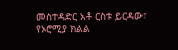መስተዳድር አቶ ርስቱ ይርዳው፣ የኦሮሚያ ክልል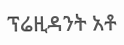ፕሬዚዳንት አቶ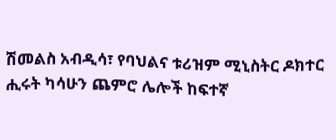ሽመልስ አብዲሳ፣ የባህልና ቱሪዝም ሚኒስትር ዶክተር ሒሩት ካሳሁን ጨምሮ ሌሎች ከፍተኛ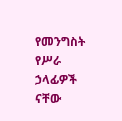የመንግስት የሥራ ኃላፊዎች ናቸው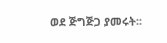ወደ ጅግጅጋ ያመሩት፡፡